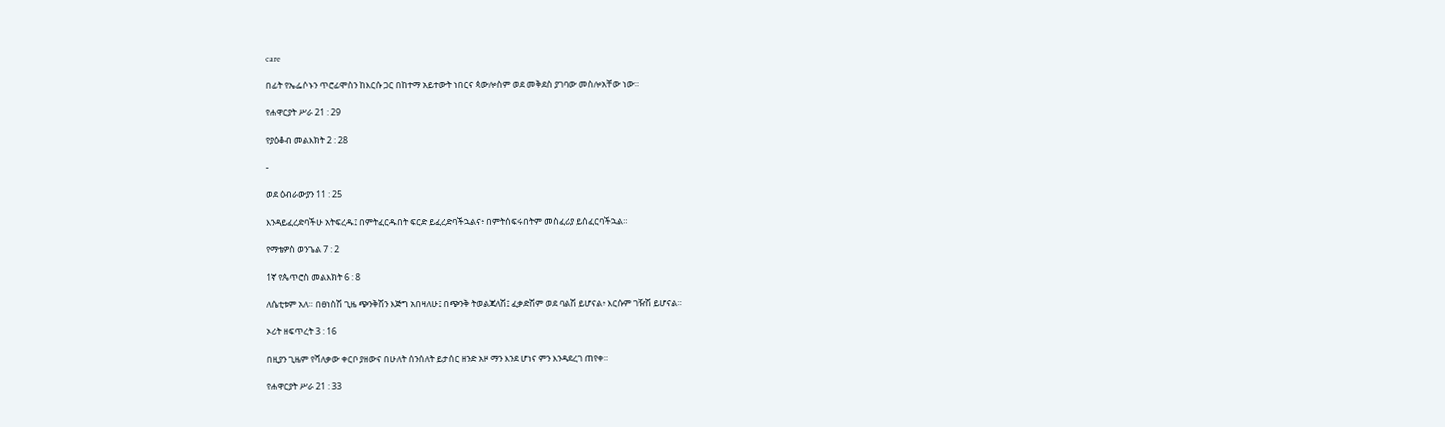care

በፊት የኤፌሶኑን ጥሮፊሞስን ከእርሱ ጋር በከተማ አይተውት ነበርና ጳውሎስም ወደ መቅደስ ያገባው መስሎአቸው ነው።

የሐዋርያት ሥራ 21 : 29

የያዕቆብ መልእክት 2 : 28

-

ወደ ዕብራውያን 11 : 25

እንዳይፈረድባችሁ አትፍረዱ፤ በምትፈርዱበት ፍርድ ይፈረድባችኋልና፥ በምትሰፍሩበትም መስፈሪያ ይሰፈርባችኋል።

የማቴዎስ ወንጌል 7 : 2

1ኛ የጴጥሮስ መልእክት 6 : 8

ለሴቲቱም አለ። በፀነስሽ ጊዜ ጭንቅሽን እጅግ አበዛለሁ፤ በጭንቅ ትወልጃለሽ፤ ፈቃድሽም ወደ ባልሽ ይሆናል፥ እርሱም ገዥሽ ይሆናል።

ኦሪት ዘፍጥረት 3 : 16

በዚያን ጊዜም የሻለቃው ቀርቦ ያዘውና በሁለት ሰንሰለት ይታሰር ዘንድ አዞ ማን እንደ ሆነና ምን እንዳደረገ ጠየቀ።

የሐዋርያት ሥራ 21 : 33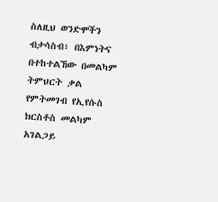ስለዚህ ወንድሞችን ብታሳስብ፥ በእምነትና በተከተልኸው በመልካም ትምህርት ቃል የምትመገብ የኢየሱስ ክርስቶስ መልካም አገልጋይ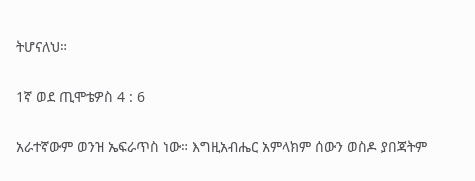ትሆናለህ።

1ኛ ወደ ጢሞቴዎስ 4 : 6

አራተኛውም ወንዝ ኤፍራጥስ ነው። እግዚአብሔር አምላክም ሰውን ወስዶ ያበጃትም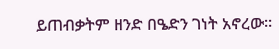ይጠብቃትም ዘንድ በዔድን ገነት አኖረው።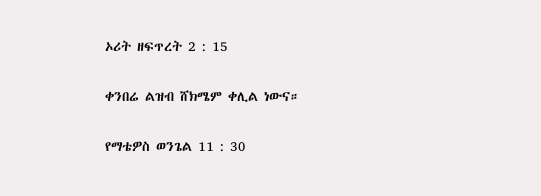ኦሪት ዘፍጥረት 2 : 15

ቀንበሬ ልዝብ ሸክሜም ቀሊል ነውና።

የማቴዎስ ወንጌል 11 : 30